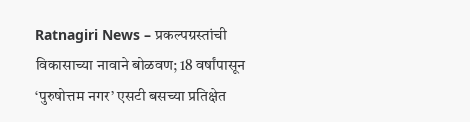Ratnagiri News – प्रकल्पग्रस्तांची विकासाच्या नावाने बोळवण; 18 वर्षांपासून ‘पुरुषोत्तम नगर’ एसटी बसच्या प्रतिक्षेत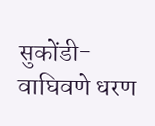सुकोंडी-वाघिवणे धरण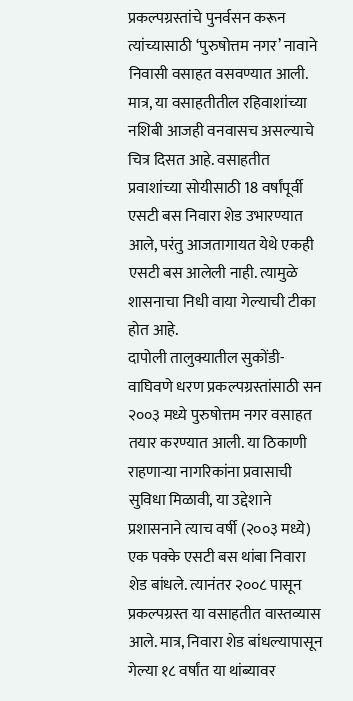प्रकल्पग्रस्तांचे पुनर्वसन करून त्यांच्यासाठी ‘पुरुषोत्तम नगर’ नावाने निवासी वसाहत वसवण्यात आली. मात्र, या वसाहतीतील रहिवाशांच्या नशिबी आजही वनवासच असल्याचे चित्र दिसत आहे. वसाहतीत प्रवाशांच्या सोयीसाठी 18 वर्षांपूर्वी एसटी बस निवारा शेड उभारण्यात आले, परंतु आजतागायत येथे एकही एसटी बस आलेली नाही. त्यामुळे शासनाचा निधी वाया गेल्याची टीका होत आहे.
दापोली तालुक्यातील सुकोंडी-वाघिवणे धरण प्रकल्पग्रस्तांसाठी सन २००३ मध्ये पुरुषोत्तम नगर वसाहत तयार करण्यात आली. या ठिकाणी राहणाऱ्या नागरिकांना प्रवासाची सुविधा मिळावी, या उद्देशाने प्रशासनाने त्याच वर्षी (२००३ मध्ये) एक पक्के एसटी बस थांबा निवारा शेड बांधले. त्यानंतर २००८ पासून प्रकल्पग्रस्त या वसाहतीत वास्तव्यास आले. मात्र, निवारा शेड बांधल्यापासून गेल्या १८ वर्षांत या थांब्यावर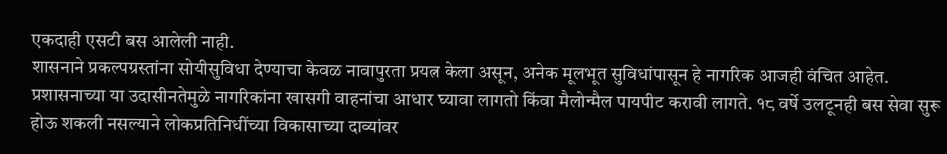एकदाही एसटी बस आलेली नाही.
शासनाने प्रकल्पग्रस्तांना सोयीसुविधा देण्याचा केवळ नावापुरता प्रयत्न केला असून, अनेक मूलभूत सुविधांपासून हे नागरिक आजही वंचित आहेत. प्रशासनाच्या या उदासीनतेमुळे नागरिकांना खासगी वाहनांचा आधार घ्यावा लागतो किंवा मैलोन्मैल पायपीट करावी लागते. १८ वर्षे उलटूनही बस सेवा सुरू होऊ शकली नसल्याने लोकप्रतिनिधींच्या विकासाच्या दाव्यांवर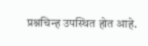प्रश्नचिन्ह उपस्थित होत आहे.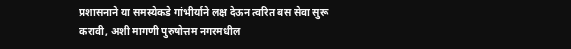प्रशासनाने या समस्येकडे गांभीर्याने लक्ष देऊन त्वरित बस सेवा सुरू करावी, अशी मागणी पुरुषोत्तम नगरमधील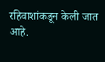रहिवाशांकडून केली जात आहे.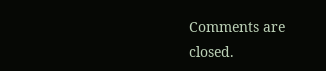Comments are closed.